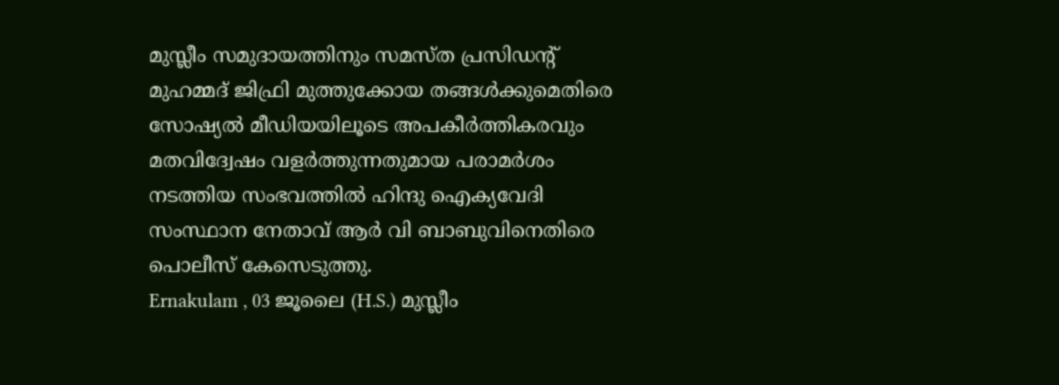മുസ്ലീം സമുദായത്തിനും സമസ്ത പ്രസിഡൻ്റ് മുഹമ്മദ് ജിഫ്രി മുത്തുക്കോയ തങ്ങൾക്കുമെതിരെ സോഷ്യൽ മീഡിയയിലൂടെ അപകീർത്തികരവും മതവിദ്വേഷം വളർത്തുന്നതുമായ പരാമർശം നടത്തിയ സംഭവത്തിൽ ഹിന്ദു ഐക്യവേദി സംസ്ഥാന നേതാവ് ആർ വി ബാബുവിനെതിരെ പൊലീസ് കേസെടുത്തു.
Ernakulam , 03 ജൂലൈ (H.S.) മുസ്ലീം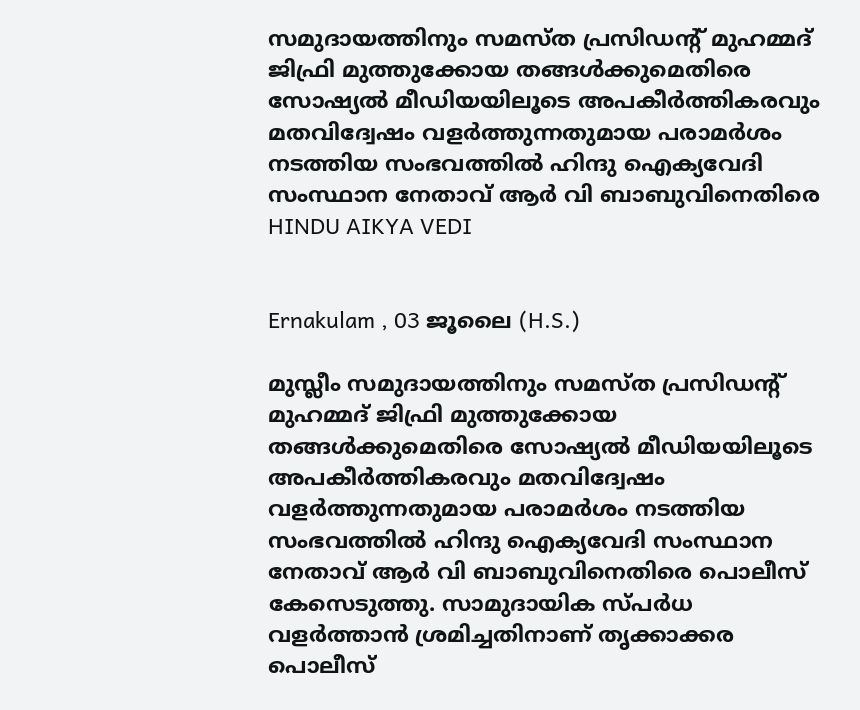സമുദായത്തിനും സമസ്ത പ്രസിഡൻ്റ് മുഹമ്മദ് ജിഫ്രി മുത്തുക്കോയ തങ്ങൾക്കുമെതിരെ സോഷ്യൽ മീഡിയയിലൂടെ അപകീർത്തികരവും മതവിദ്വേഷം വളർത്തുന്നതുമായ പരാമർശം നടത്തിയ സംഭവത്തിൽ ഹിന്ദു ഐക്യവേദി സംസ്ഥാന നേതാവ് ആർ വി ബാബുവിനെതിരെ
HINDU AIKYA VEDI


Ernakulam , 03 ജൂലൈ (H.S.)

മുസ്ലീം സമുദായത്തിനും സമസ്ത പ്രസിഡൻ്റ് മുഹമ്മദ് ജിഫ്രി മുത്തുക്കോയ തങ്ങൾക്കുമെതിരെ സോഷ്യൽ മീഡിയയിലൂടെ അപകീർത്തികരവും മതവിദ്വേഷം വളർത്തുന്നതുമായ പരാമർശം നടത്തിയ സംഭവത്തിൽ ഹിന്ദു ഐക്യവേദി സംസ്ഥാന നേതാവ് ആർ വി ബാബുവിനെതിരെ പൊലീസ് കേസെടുത്തു. സാമുദായിക സ്പർധ വളർത്താൻ ശ്രമിച്ചതിനാണ് തൃക്കാക്കര പൊലീസ്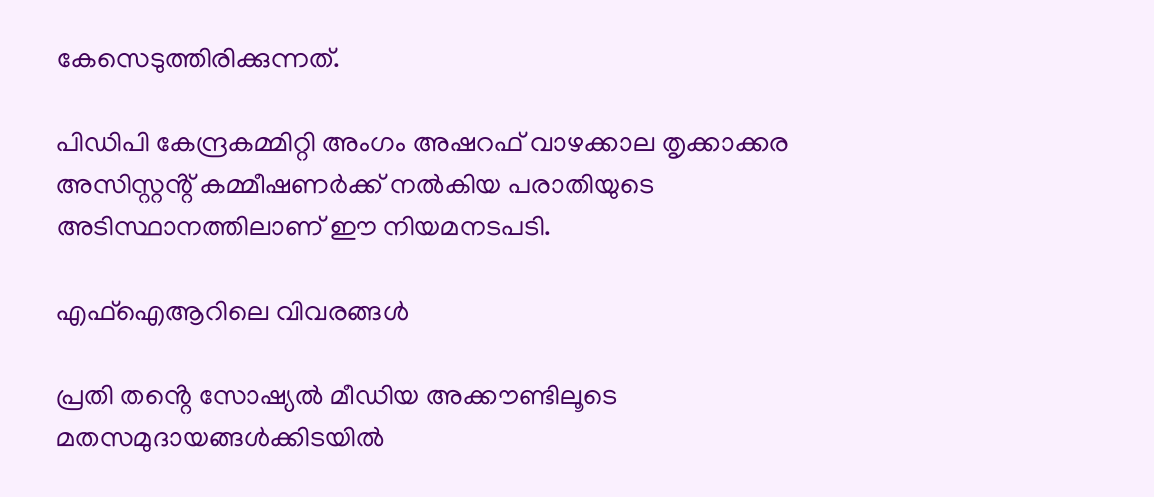കേസെടുത്തിരിക്കുന്നത്.

പിഡിപി കേന്ദ്രകമ്മിറ്റി അംഗം അഷറഫ് വാഴക്കാല തൃക്കാക്കര അസിസ്റ്റൻ്റ് കമ്മീഷണർക്ക് നൽകിയ പരാതിയുടെ അടിസ്ഥാനത്തിലാണ് ഈ നിയമനടപടി.

എഫ്ഐആറിലെ വിവരങ്ങൾ

പ്രതി തൻ്റെ സോഷ്യൽ മീഡിയ അക്കൗണ്ടിലൂടെ മതസമുദായങ്ങൾക്കിടയിൽ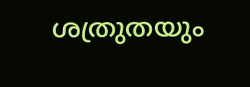ശത്രുതയും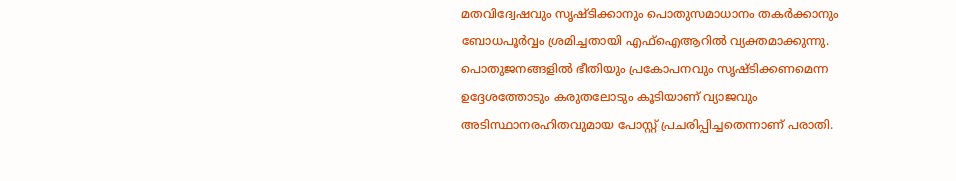മതവിദ്വേഷവും സൃഷ്ടിക്കാനും പൊതുസമാധാനം തകർക്കാനും ബോധപൂർവ്വം ശ്രമിച്ചതായി എഫ്ഐആറിൽ വ്യക്തമാക്കുന്നു. പൊതുജനങ്ങളിൽ ഭീതിയും പ്രകോപനവും സൃഷ്ടിക്കണമെന്ന ഉദ്ദേശത്തോടും കരുതലോടും കൂടിയാണ് വ്യാജവും അടിസ്ഥാനരഹിതവുമായ പോസ്റ്റ് പ്രചരിപ്പിച്ചതെന്നാണ് പരാതി.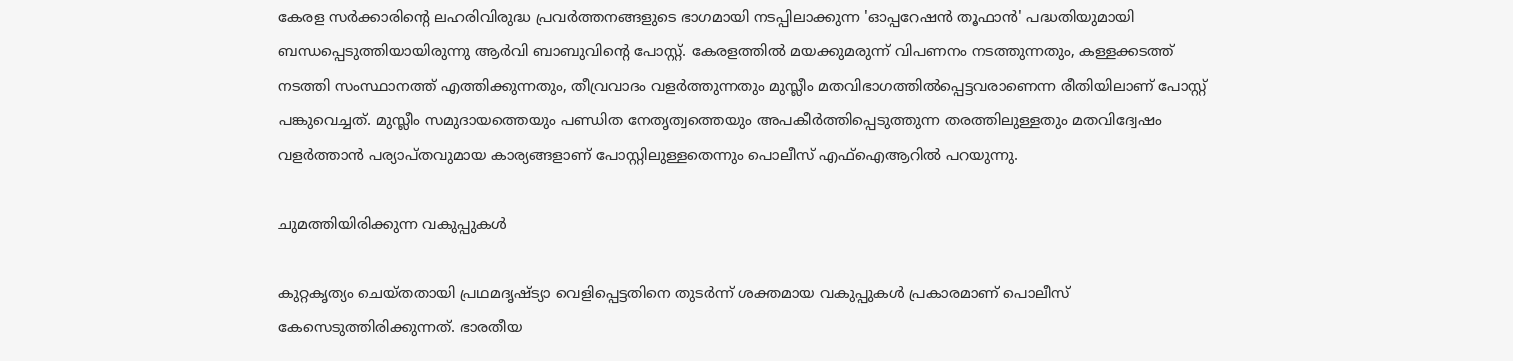കേരള സർക്കാരിൻ്റെ ലഹരിവിരുദ്ധ പ്രവർത്തനങ്ങളുടെ ഭാഗമായി നടപ്പിലാക്കുന്ന 'ഓപ്പറേഷൻ തൂഫാൻ' പദ്ധതിയുമായി ബന്ധപ്പെടുത്തിയായിരുന്നു ആർവി ബാബുവിൻ്റെ പോസ്റ്റ്. കേരളത്തിൽ മയക്കുമരുന്ന് വിപണനം നടത്തുന്നതും, കള്ളക്കടത്ത് നടത്തി സംസ്ഥാനത്ത് എത്തിക്കുന്നതും, തീവ്രവാദം വളർത്തുന്നതും മുസ്ലീം മതവിഭാഗത്തിൽപ്പെട്ടവരാണെന്ന രീതിയിലാണ് പോസ്റ്റ് പങ്കുവെച്ചത്. മുസ്ലീം സമുദായത്തെയും പണ്ഡിത നേതൃത്വത്തെയും അപകീർത്തിപ്പെടുത്തുന്ന തരത്തിലുള്ളതും മതവിദ്വേഷം വളർത്താൻ പര്യാപ്തവുമായ കാര്യങ്ങളാണ് പോസ്റ്റിലുള്ളതെന്നും പൊലീസ് എഫ്ഐആറിൽ പറയുന്നു.

ചുമത്തിയിരിക്കുന്ന വകുപ്പുകൾ

കുറ്റകൃത്യം ചെയ്തതായി പ്രഥമദൃഷ്ട്യാ വെളിപ്പെട്ടതിനെ തുടർന്ന് ശക്തമായ വകുപ്പുകൾ പ്രകാരമാണ് പൊലീസ് കേസെടുത്തിരിക്കുന്നത്. ഭാരതീയ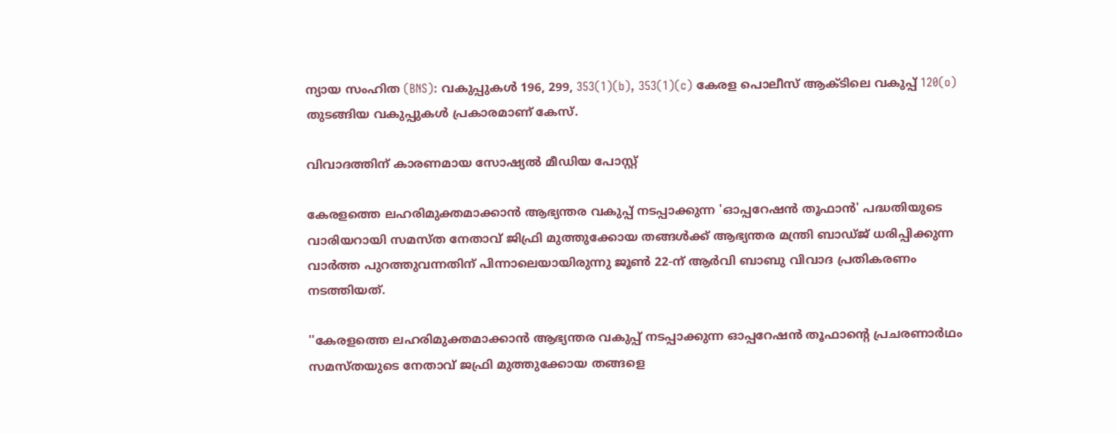ന്യായ സംഹിത (BNS): വകുപ്പുകൾ 196, 299, 353(1)(b), 353(1)(c) കേരള പൊലീസ് ആക്ടിലെ വകുപ്പ് 120(o) തുടങ്ങിയ വകുപ്പുകൾ പ്രകാരമാണ് കേസ്.

വിവാദത്തിന് കാരണമായ സോഷ്യൽ മീഡിയ പോസ്റ്റ്

കേരളത്തെ ലഹരിമുക്തമാക്കാൻ ആഭ്യന്തര വകുപ്പ് നടപ്പാക്കുന്ന 'ഓപ്പറേഷൻ തൂഫാൻ' പദ്ധതിയുടെ വാരിയറായി സമസ്ത നേതാവ് ജിഫ്രി മുത്തുക്കോയ തങ്ങൾക്ക് ആഭ്യന്തര മന്ത്രി ബാഡ്ജ് ധരിപ്പിക്കുന്ന വാർത്ത പുറത്തുവന്നതിന് പിന്നാലെയായിരുന്നു ജൂൺ 22-ന് ആർവി ബാബു വിവാദ പ്രതികരണം നടത്തിയത്.

''കേരളത്തെ ലഹരിമുക്തമാക്കാൻ ആഭ്യന്തര വകുപ്പ് നടപ്പാക്കുന്ന ഓപ്പറേഷൻ തൂഫാൻ്റെ പ്രചരണാർഥം സമസ്തയുടെ നേതാവ് ജഫ്രി മുത്തുക്കോയ തങ്ങളെ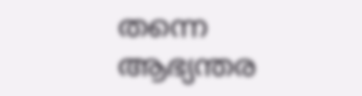തന്നെ ആഭ്യന്തര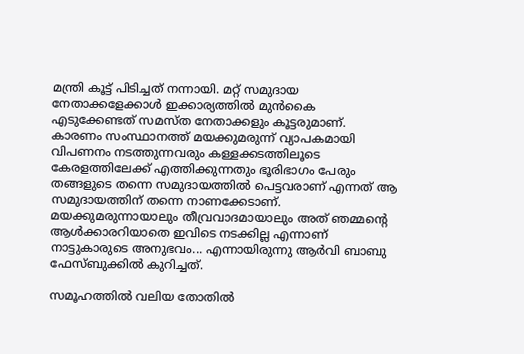മന്ത്രി കൂട്ട് പിടിച്ചത് നന്നായി. മറ്റ് സമുദായ നേതാക്കളേക്കാൾ ഇക്കാര്യത്തിൽ മുൻകൈ എടുക്കേണ്ടത് സമസ്ത നേതാക്കളും കൂട്ടരുമാണ്. കാരണം സംസ്ഥാനത്ത് മയക്കുമരുന്ന് വ്യാപകമായി വിപണനം നടത്തുന്നവരും കള്ളക്കടത്തിലൂടെ കേരളത്തിലേക്ക് എത്തിക്കുന്നതും ഭൂരിഭാഗം പേരും തങ്ങളുടെ തന്നെ സമുദായത്തിൽ പെട്ടവരാണ് എന്നത് ആ സമുദായത്തിന് തന്നെ നാണക്കേടാണ്. മയക്കുമരുന്നായാലും തീവ്രവാദമായാലും അത് ഞമ്മൻ്റെ ആൾക്കാരറിയാതെ ഇവിടെ നടക്കില്ല എന്നാണ് നാട്ടുകാരുടെ അനുഭവം... എന്നായിരുന്നു ആർവി ബാബു ഫേസ്ബുക്കിൽ കുറിച്ചത്.

സമൂഹത്തിൽ വലിയ തോതിൽ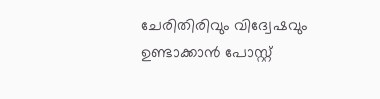ചേരിതിരിവും വിദ്വേഷവും ഉണ്ടാക്കാൻ പോസ്റ്റ്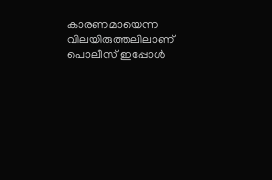കാരണമായെന്ന വിലയിരുത്തലിലാണ് പൊലീസ് ഇപ്പോൾ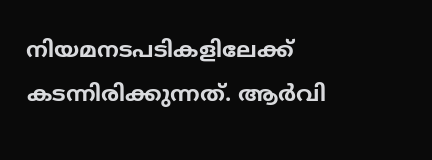നിയമനടപടികളിലേക്ക് കടന്നിരിക്കുന്നത്. ആർവി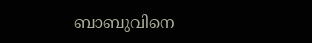ബാബുവിനെ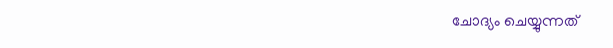ചോദ്യം ചെയ്യുന്നത്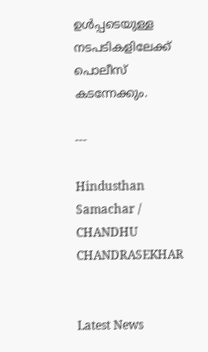ഉൾപ്പടെയുള്ള നടപടികളിലേക്ക് പൊലീസ് കടന്നേക്കും.

---

Hindusthan Samachar / CHANDHU CHANDRASEKHAR


Latest News